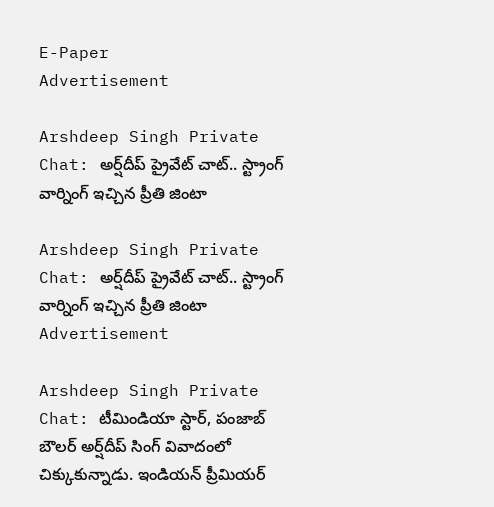E-Paper
Advertisement

Arshdeep Singh Private Chat: అర్ష్‌దీప్ ప్రైవేట్ చాట్.. స్ట్రాంగ్ వార్నింగ్ ఇచ్చిన ప్రీతి జింటా

Arshdeep Singh Private Chat: అర్ష్‌దీప్ ప్రైవేట్ చాట్.. స్ట్రాంగ్ వార్నింగ్ ఇచ్చిన ప్రీతి జింటా
Advertisement

Arshdeep Singh Private Chat: టీమిండియా స్టార్, పంజాబ్ బౌలర్ అర్ష్‌దీప్ సింగ్ వివాదంలో చిక్కుకున్నాడు. ఇండియన్ ప్రీమియర్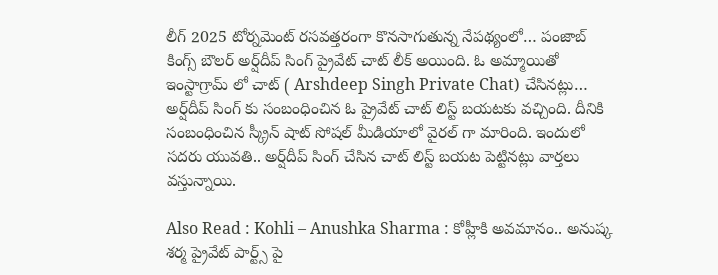లీగ్ 2025 టోర్నమెంట్ రసవత్తరంగా కొనసాగుతున్న నేపథ్యంలో… పంజాబ్ కింగ్స్ బౌలర్ అర్ష్‌దీప్ సింగ్ ప్రైవేట్ చాట్ లీక్ అయింది. ఓ అమ్మాయితో ఇంస్టాగ్రామ్ లో చాట్ ( Arshdeep Singh Private Chat) చేసినట్లు… అర్ష్‌దీప్ సింగ్ కు సంబంధించిన ఓ ప్రైవేట్ చాట్ లిస్ట్ బయటకు వచ్చింది. దీనికి సంబంధించిన స్క్రీన్ షాట్ సోషల్ మీడియాలో వైరల్ గా మారింది. ఇందులో సదరు యువతి.. అర్ష్‌దీప్ సింగ్ చేసిన చాట్ లిస్ట్ బయట పెట్టినట్లు వార్తలు వస్తున్నాయి.

Also Read : Kohli – Anushka Sharma : కోహ్లీకి అవమానం.. అనుష్క శర్మ ప్రైవేట్ పార్ట్స్ పై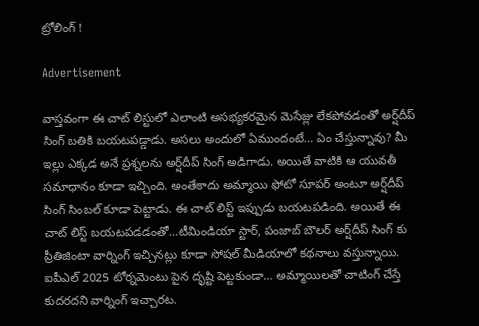ట్రోలింగ్ !

Advertisement

వాస్తవంగా ఈ చాట్ లిస్టులో ఎలాంటి అసభ్యకరమైన మెసేజ్లు లేకపోవడంతో అర్ష్‌దీప్ సింగ్ బతికి బయటపడ్డాడు. అసలు అందులో ఏముందంటే… ఏం చేస్తున్నావు? మీ ఇల్లు ఎక్కడ అనే ప్రశ్నలను అర్ష్‌దీప్ సింగ్ అడిగాడు. అయితే వాటికి ఆ యువతీ సమాధానం కూడా ఇచ్చింది. అంతేకాదు అమ్మాయి ఫోటో సూపర్ అంటూ అర్ష్‌దీప్ సింగ్ సింబల్ కూడా పెట్టాడు. ఈ చాట్ లిస్ట్ ఇప్పుడు బయటపడింది. అయితే ఈ చాట్ లిస్ట్ బయటపడడంతో…టీమిండియా స్టార్, పంజాబ్ బౌలర్ అర్ష్‌దీప్ సింగ్ కు ప్రీతిజింటా వార్నింగ్ ఇచ్చినట్లు కూడా సోషల్ మీడియాలో కథనాలు వస్తున్నాయి. ఐపీఎల్ 2025 టోర్నమెంటు పైన దృష్టి పెట్టకుండా… అమ్మాయిలతో చాటింగ్ చేస్తే కుదరదని వార్నింగ్ ఇచ్చారట.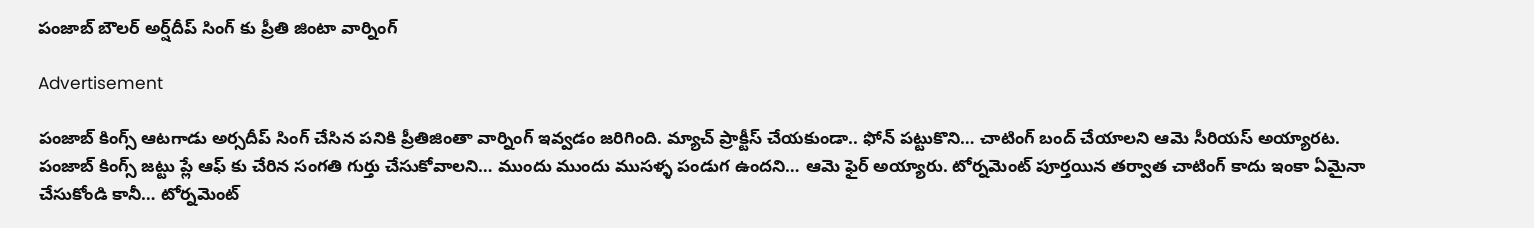పంజాబ్ బౌలర్ అర్ష్‌దీప్ సింగ్ కు ప్రీతి జింటా వార్నింగ్

Advertisement

పంజాబ్ కింగ్స్ ఆటగాడు అర్సదీప్ సింగ్ చేసిన పనికి ప్రీతిజింతా వార్నింగ్ ఇవ్వడం జరిగింది. మ్యాచ్ ప్రాక్టీస్ చేయకుండా.. ఫోన్ పట్టుకొని… చాటింగ్ బంద్ చేయాలని ఆమె సీరియస్ అయ్యారట. పంజాబ్ కింగ్స్ జట్టు ప్లే ఆఫ్ కు చేరిన సంగతి గుర్తు చేసుకోవాలని… ముందు ముందు ముసళ్ళ పండుగ ఉందని… ఆమె ఫైర్ అయ్యారు. టోర్నమెంట్ పూర్తయిన తర్వాత చాటింగ్ కాదు ఇంకా ఏమైనా చేసుకోండి కానీ… టోర్నమెంట్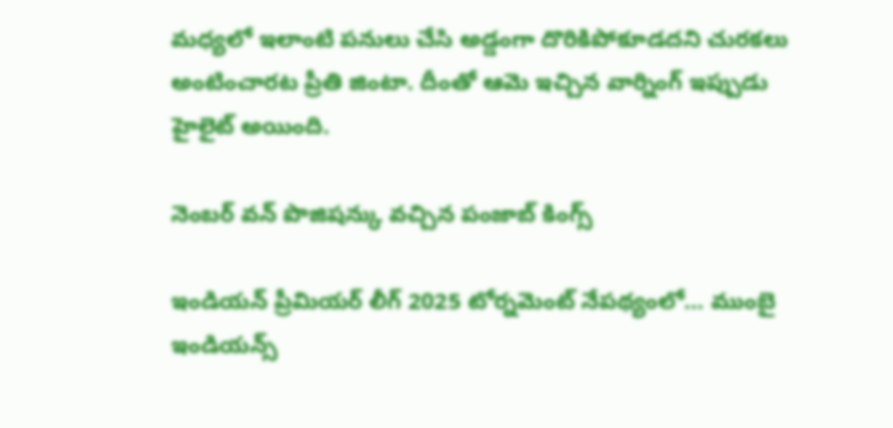మధ్యలో ఇలాంటి పనులు చేసి అడ్డంగా దొరికిపోకూడదని చురకలు అంటించారట ప్రీతి జింటా. దీంతో ఆమె ఇచ్చిన వార్నింగ్ ఇప్పుడు హైలైట్ అయింది.

నెంబర్ వన్ పొజిషన్కు వచ్చిన పంజాబ్ కింగ్స్

ఇండియన్ ప్రీమియర్ లీగ్ 2025 టోర్నమెంట్ నేపథ్యంలో… ముంబై ఇండియన్స్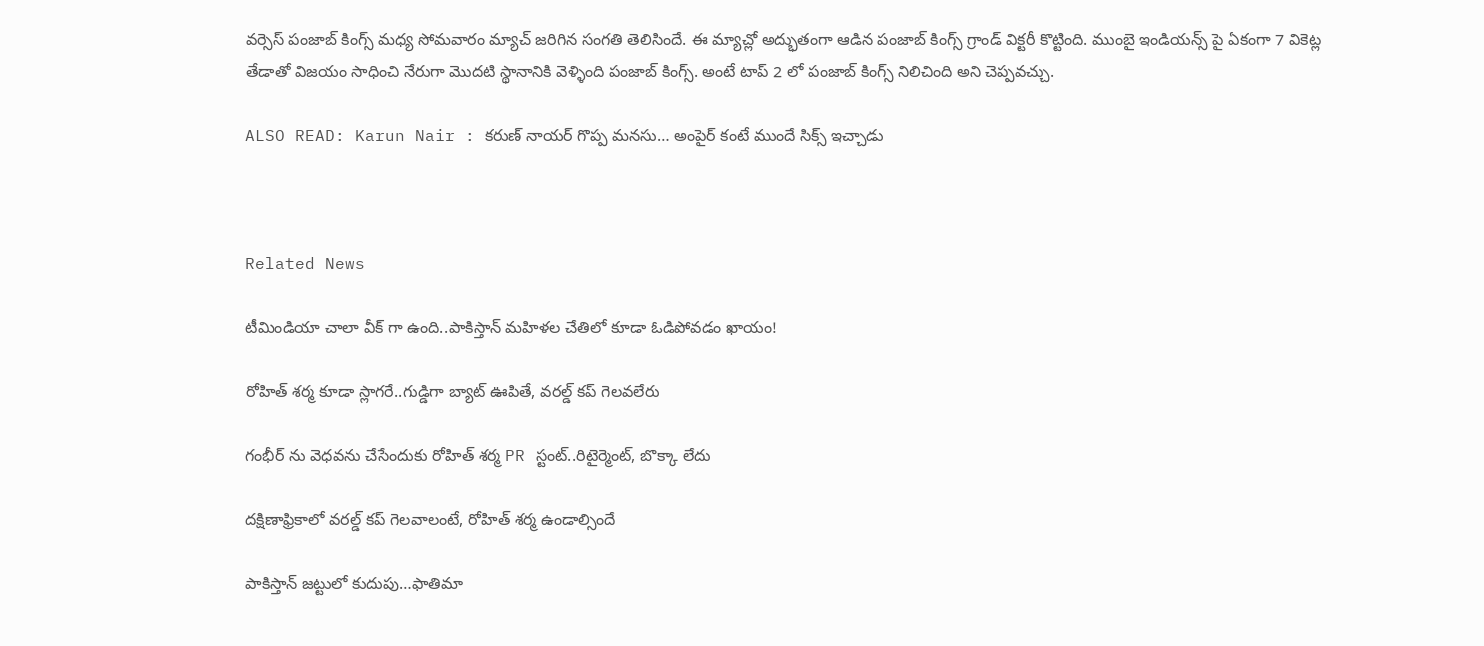వర్సెస్ పంజాబ్ కింగ్స్ మధ్య సోమవారం మ్యాచ్ జరిగిన సంగతి తెలిసిందే. ఈ మ్యాచ్లో అద్భుతంగా ఆడిన పంజాబ్ కింగ్స్ గ్రాండ్ విక్టరీ కొట్టింది. ముంబై ఇండియన్స్ పై ఏకంగా 7 వికెట్ల తేడాతో విజయం సాధించి నేరుగా మొదటి స్థానానికి వెళ్ళింది పంజాబ్ కింగ్స్. అంటే టాప్ 2 లో పంజాబ్ కింగ్స్ నిలిచింది అని చెప్పవచ్చు.

ALSO READ: Karun Nair : కరుణ్ నాయర్ గొప్ప మనసు… అంపైర్ కంటే ముందే సిక్స్ ఇచ్చాడు



Related News

టీమిండియా చాలా వీక్ గా ఉంది..పాకిస్తాన్ మ‌హిళ‌ల చేతిలో కూడా ఓడిపోవ‌డం ఖాయం!

రోహిత్ శ‌ర్మ‌ కూడా స్లాగ‌రే..గుడ్డిగా బ్యాట్ ఊపితే, వ‌ర‌ల్డ్ క‌ప్ గెల‌వ‌లేరు

గంభీర్ ను వెధ‌వ‌ను చేసేందుకు రోహిత్ శ‌ర్మ PR స్టంట్..రిటైర్మెంట్, బొక్కా లేదు

దక్షిణాఫ్రికాలో వ‌ర‌ల్డ్ క‌ప్ గెల‌వాలంటే, రోహిత్ శ‌ర్మ ఉండాల్సిందే

పాకిస్తాన్ జ‌ట్టులో కుదుపు…ఫాతిమా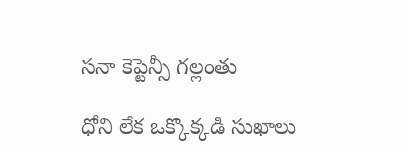స‌నా కెప్టెన్సీ గ‌ల్లంతు

ధోని లేక ఒక్కొక్క‌డి సుఖాలు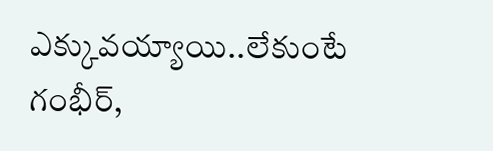ఎక్కువ‌య్యాయి..లేకుంటే గంభీర్‌,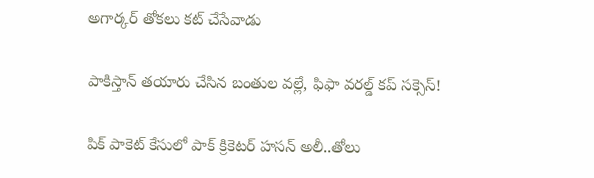అగార్క‌ర్ తోక‌లు క‌ట్ చేసేవాడు

పాకిస్తాన్ త‌యారు చేసిన బంతుల వ‌ల్లే, ఫిఫా వరల్డ్ కప్ స‌క్సెస్!

పిక్ పాకెట్ కేసులో పాక్ క్రికెట‌ర్ హసన్ అలీ..తోలు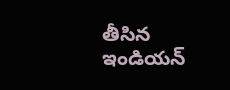తీసిన ఇండియ‌న్‌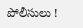పోలీసులు !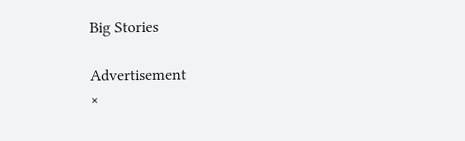Big Stories

Advertisement
×